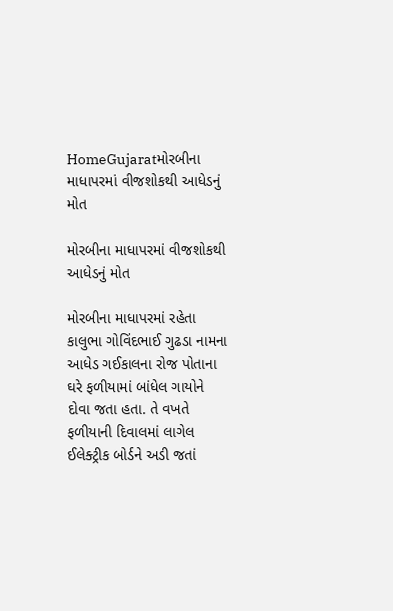HomeGujaratમોરબીના માધાપરમાં વીજશોકથી આધેડનું મોત

મોરબીના માધાપરમાં વીજશોકથી આધેડનું મોત

મોરબીના માધાપરમાં રહેતા કાલુભા ગોવિંદભાઈ ગુઢડા નામના આધેડ ગઈકાલના રોજ પોતાના ઘરે ફળીયામાં બાંધેલ ગાયોને દોવા જતા હતા. તે વખતે ફળીયાની દિવાલમાં લાગેલ ઈલેક્ટ્રીક બોર્ડને અડી જતાં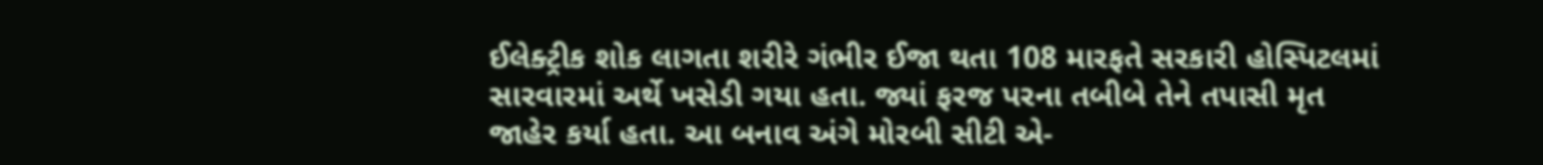ઈલેક્ટ્રીક શોક લાગતા શરીરે ગંભીર ઈજા થતા 108 મારફતે સરકારી હોસ્પિટલમાં સારવારમાં અર્થે ખસેડી ગયા હતા. જ્યાં ફરજ પરના તબીબે તેને તપાસી મૃત જાહેર કર્યા હતા. આ બનાવ અંગે મોરબી સીટી એ-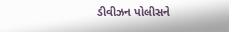ડીવીઝન પોલીસને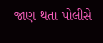જાણ થતા પોલીસે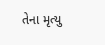તેના મૃત્યુ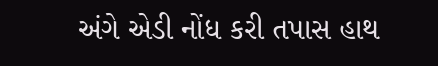અંગે એડી નોંધ કરી તપાસ હાથ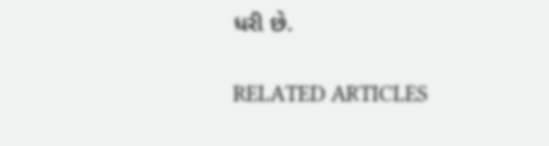ધરી છે.

RELATED ARTICLES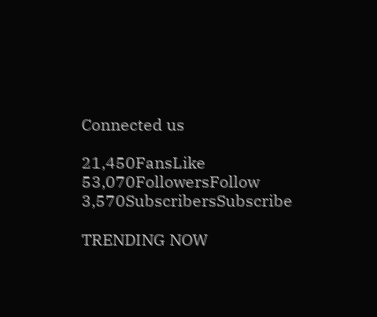Connected us

21,450FansLike
53,070FollowersFollow
3,570SubscribersSubscribe

TRENDING NOW